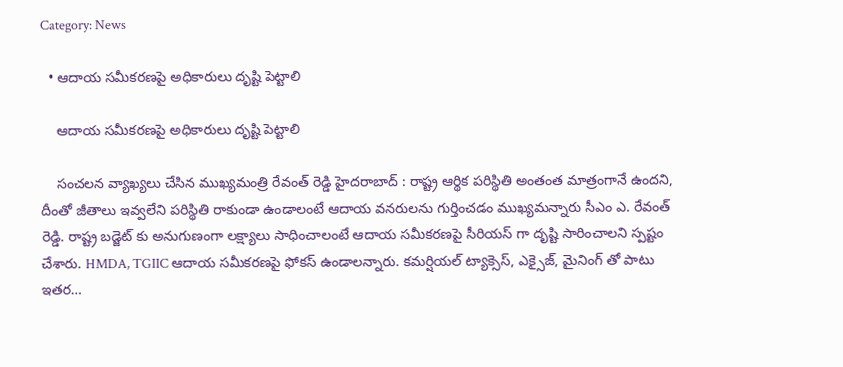Category: News

  • ఆదాయ సమీకరణపై అధికారులు దృష్టి పెట్టాలి

    ఆదాయ సమీకరణపై అధికారులు దృష్టి పెట్టాలి

    సంచ‌ల‌న వ్యాఖ్య‌లు చేసిన ముఖ్యమంత్రి రేవంత్ రెడ్డి హైద‌రాబాద్ : రాష్ట్ర ఆర్థిక ప‌రిస్థితి అంతంత మాత్రంగానే ఉంద‌ని, దీంతో జీతాలు ఇవ్వ‌లేని ప‌రిస్థితి రాకుండా ఉండాలంటే ఆదాయ వన‌రుల‌ను గుర్తించ‌డం ముఖ్య‌మ‌న్నారు సీఎం ఎ. రేవంత్ రెడ్డి. రాష్ట్ర బడ్జెట్ కు అనుగుణంగా లక్ష్యాలు సాధించాలంటే ఆదాయ సమీకరణపై సీరియస్ గా దృష్టి సారించాలని స్ప‌ష్టం చేశారు. HMDA, TGIIC ఆదాయ సమీకరణపై ఫోక‌స్ ఉండాల‌న్నారు. కమర్షియల్ ట్యాక్సెస్, ఎక్సైజ్, మైనింగ్ తో పాటు ఇతర…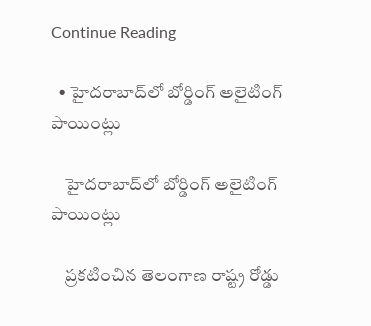Continue Reading

  • హైదరాబాద్‌లో బోర్డింగ్ అలైటింగ్ పాయింట్లు

    హైదరాబాద్‌లో బోర్డింగ్ అలైటింగ్ పాయింట్లు

    ప్ర‌క‌టించిన తెలంగాణ రాష్ట్ర రోడ్డు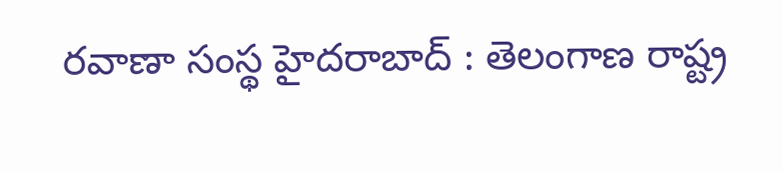ర‌వాణా సంస్థ‌ హైద‌రాబాద్ : తెలంగాణ రాష్ట్ర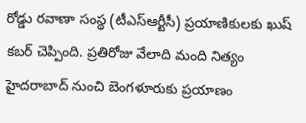రోడ్డు ర‌వాణా సంస్థ (టీఎస్ఆర్టీసీ) ప్ర‌యాణికుల‌కు ఖుష్ క‌బ‌ర్ చెప్పింది. ప్ర‌తిరోజు వేలాది మంది నిత్యం హైద‌రాబాద్ నుంచి బెంగ‌ళూరుకు ప్ర‌యాణం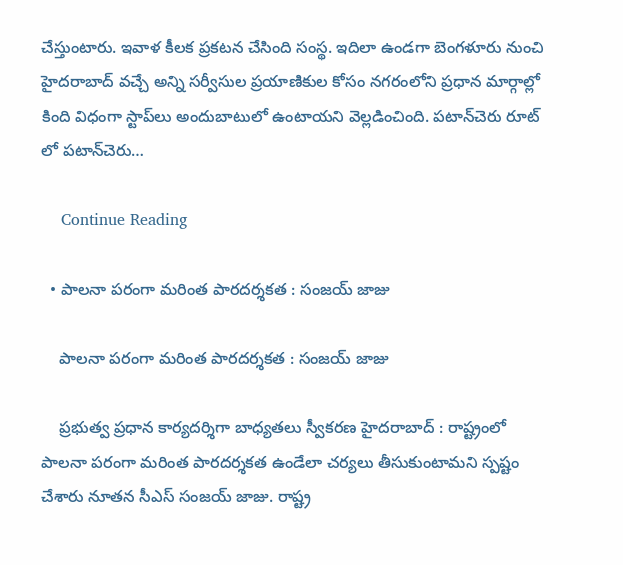చేస్తుంటారు. ఇవాళ కీల‌క ప్ర‌క‌ట‌న చేసింది సంస్థ‌. ఇదిలా ఉండ‌గా బెంగళూరు నుంచి హైదరాబాద్ వచ్చే అన్ని సర్వీసుల ప్రయాణికుల కోసం నగరంలోని ప్రధాన మార్గాల్లో కింది విధంగా స్టాప్‌లు అందుబాటులో ఉంటాయ‌ని వెల్ల‌డించింది. పటాన్‌చెరు రూట్ లో పటాన్‌చెరు…

    Continue Reading

  • పాల‌నా ప‌రంగా మ‌రింత పార‌ద‌ర్శ‌క‌త : సంజ‌య్ జాజు

    పాల‌నా ప‌రంగా మ‌రింత పార‌ద‌ర్శ‌క‌త : సంజ‌య్ జాజు

    ప్ర‌భుత్వ ప్ర‌ధాన కార్య‌ద‌ర్శిగా బాధ్య‌త‌లు స్వీక‌ర‌ణ హైద‌రాబాద్ : రాష్ట్రంలో పాల‌నా ప‌రంగా మ‌రింత పార‌ద‌ర్శ‌క‌త ఉండేలా చ‌ర్య‌లు తీసుకుంటామ‌ని స్ప‌ష్టం చేశారు నూత‌న సీఎస్ సంజ‌య్ జాజు. రాష్ట్ర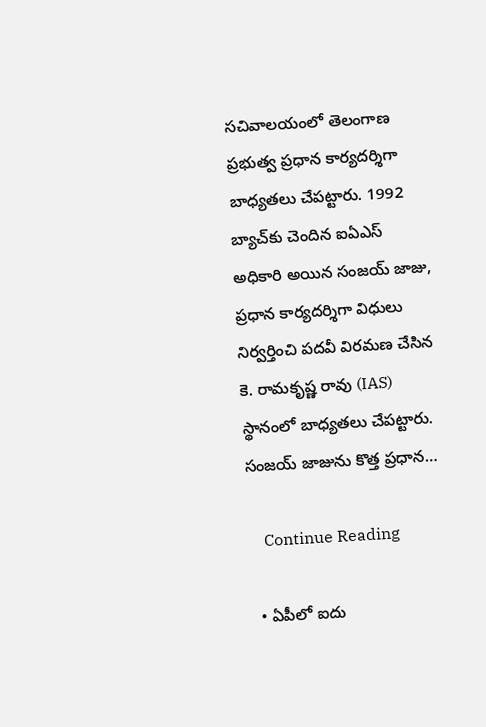స‌చివాల‌యంలో తెలంగాణ ప్రభుత్వ ప్రధాన కార్యదర్శిగా బాధ్యతలు చేప‌ట్టారు. 1992 బ్యాచ్‌కు చెందిన ఐఏఎస్ అధికారి అయిన సంజయ్ జాజు, ప్రధాన కార్యదర్శిగా విధులు నిర్వర్తించి పదవీ విరమణ చేసిన కె. రామకృష్ణ రావు (IAS) స్థానంలో బాధ్యతలు చేపట్టారు. సంజయ్ జాజును కొత్త ప్రధాన…

    Continue Reading

  • ఏపీలో ఐదు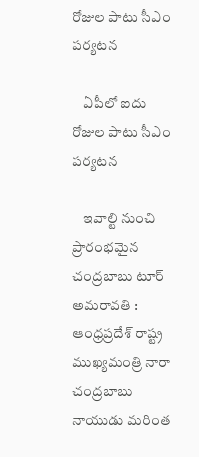రోజుల పాటు సీఎం ప‌ర్య‌ట‌న

    ఏపీలో ఐదు రోజుల పాటు సీఎం ప‌ర్య‌ట‌న

    ఇవాల్టి నుంచి ప్రారంభ‌మైన చంద్ర‌బాబు టూర్ అమరావతి : ఆంధ్ర‌ప్ర‌దేశ్ రాష్ట్ర ముఖ్య‌మంత్రి నారా చంద్ర‌బాబు నాయుడు మ‌రింత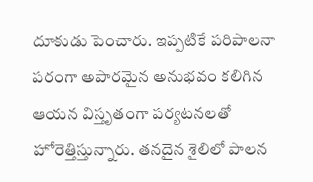దూకుడు పెంచారు. ఇప్ప‌టికే ప‌రిపాల‌నా ప‌రంగా అపార‌మైన అనుభ‌వం క‌లిగిన ఆయ‌న విస్తృతంగా ప‌ర్య‌ట‌న‌ల‌తో హోరెత్తిస్తున్నారు. త‌న‌దైన శైలిలో పాల‌న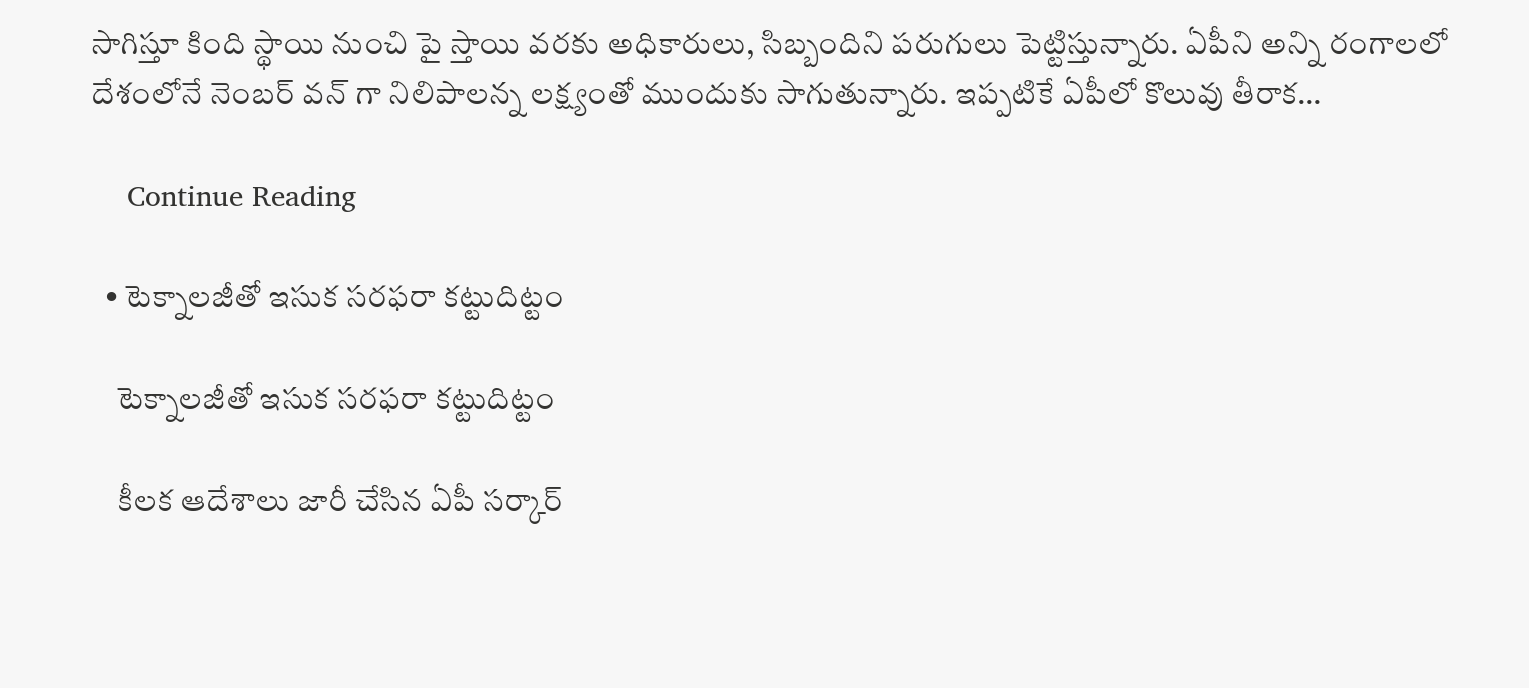సాగిస్తూ కింది స్థాయి నుంచి పై స్తాయి వ‌ర‌కు అధికారులు, సిబ్బందిని ప‌రుగులు పెట్టిస్తున్నారు. ఏపీని అన్ని రంగాల‌లో దేశంలోనే నెంబ‌ర్ వ‌న్ గా నిలిపాల‌న్న ల‌క్ష్యంతో ముందుకు సాగుతున్నారు. ఇప్ప‌టికే ఏపీలో కొలువు తీరాక…

    Continue Reading

  • టెక్నాలజీతో ఇసుక సరఫరా కట్టుదిట్టం

    టెక్నాలజీతో ఇసుక సరఫరా కట్టుదిట్టం

    కీల‌క ఆదేశాలు జారీ చేసిన ఏపీ స‌ర్కార్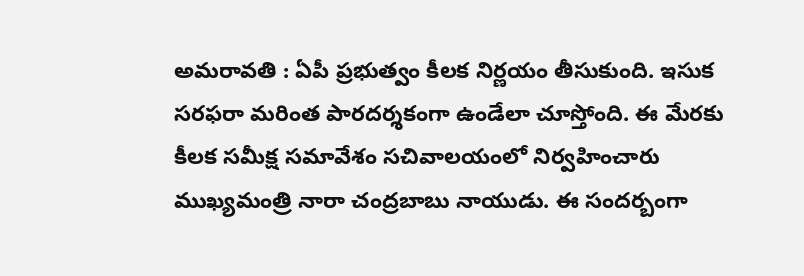అమ‌రావ‌తి : ఏపీ ప్ర‌భుత్వం కీల‌క నిర్ణ‌యం తీసుకుంది. ఇసుక స‌ర‌ఫ‌రా మ‌రింత పార‌దర్శ‌కంగా ఉండేలా చూస్తోంది. ఈ మేర‌కు కీల‌క స‌మీక్ష స‌మావేశం స‌చివాల‌యంలో నిర్వ‌హించారు ముఖ్య‌మంత్రి నారా చంద్ర‌బాబు నాయుడు. ఈ సంద‌ర్బంగా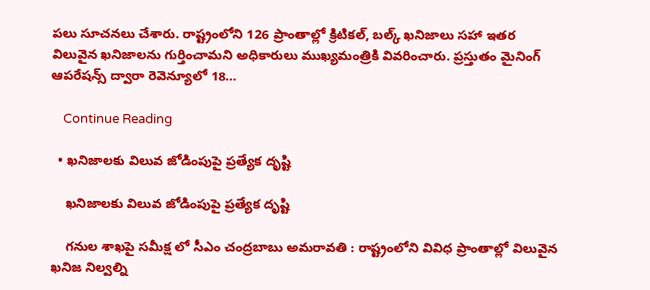ప‌లు సూచ‌న‌లు చేశారు. రాష్ట్రంలోని 126 ప్రాంతాల్లో క్రిటికల్, బల్క్ ఖనిజాలు సహా ఇతర విలువైన ఖనిజాలను గుర్తించామని అధికారులు ముఖ్యమంత్రికి వివరించారు. ప్రస్తుతం మైనింగ్ ఆపరేషన్స్ ద్వారా రెవెన్యూలో 18…

    Continue Reading

  • ఖనిజాలకు విలువ జోడింపుపై ప్రత్యేక దృష్టి

    ఖనిజాలకు విలువ జోడింపుపై ప్రత్యేక దృష్టి

    గనుల శాఖపై సమీక్ష లో సీఎం చంద్రబాబు అమరావతి : రాష్ట్రంలోని వివిధ ప్రాంతాల్లో విలువైన ఖనిజ నిల్వల్ని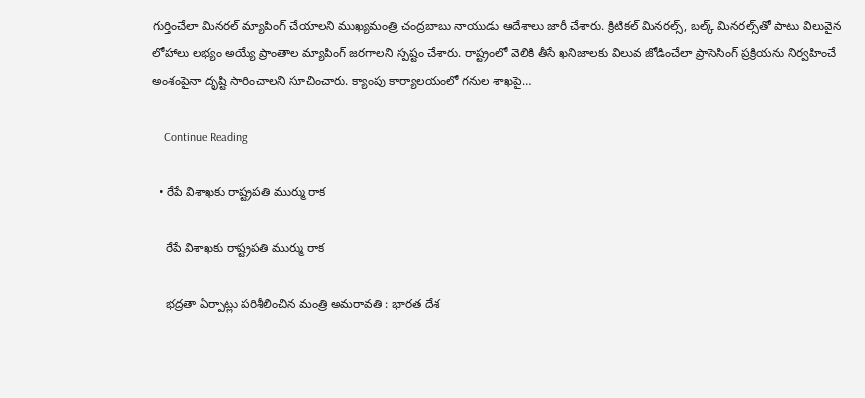గుర్తించేలా మినరల్ మ్యాపింగ్ చేయాలని ముఖ్యమంత్రి చంద్రబాబు నాయుడు ఆదేశాలు జారీ చేశారు. క్రిటికల్ మినరల్స్, బల్క్ మినరల్స్‌తో పాటు విలువైన లోహాలు లభ్యం అయ్యే ప్రాంతాల మ్యాపింగ్ జరగాలని స్పష్టం చేశారు. రాష్ట్రంలో వెలికి తీసే ఖనిజాలకు విలువ జోడించేలా ప్రాసెసింగ్ ప్రక్రియను నిర్వహించే అంశంపైనా దృష్టి సారించాలని సూచించారు. క్యాంపు కార్యాలయంలో గనుల శాఖపై…

    Continue Reading

  • రేపే విశాఖ‌కు రాష్ట్ర‌ప‌తి ముర్ము రాక

    రేపే విశాఖ‌కు రాష్ట్ర‌ప‌తి ముర్ము రాక

    భ‌ద్ర‌తా ఏర్పాట్లు ప‌రిశీలించిన మంత్రి అమ‌రావ‌తి : భార‌త దేశ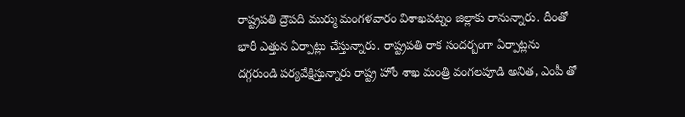రాష్ట్ర‌ప‌తి ద్రౌప‌ది ముర్ము మంగ‌ళ‌వారం విశాఖ‌ప‌ట్నం జిల్లాకు రానున్నారు. దీంతో భారీ ఎత్తున ఏర్పాట్లు చేస్తున్నారు. రాష్ట్ర‌ప‌తి రాక సంద‌ర్బంగా ఏర్పాట్ల‌ను ద‌గ్గ‌రుండి ప‌ర్య‌వేక్షిస్తున్నారు రాష్ట్ర హోం శాఖ మంత్రి వంగ‌ల‌పూడి అనిత‌, ఎంపీ తో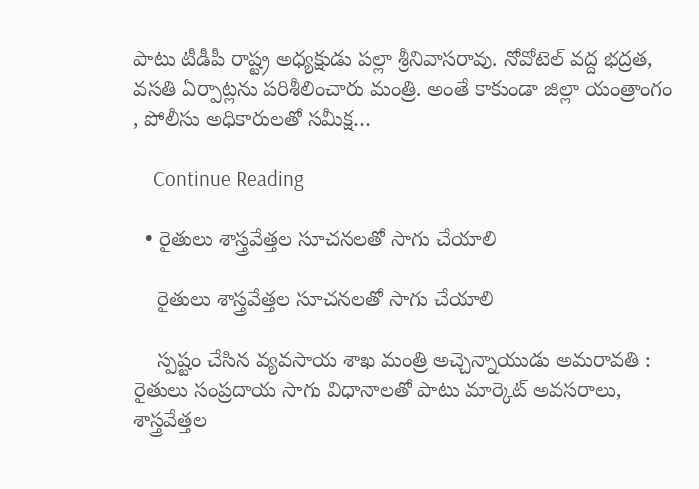పాటు టీడీపీ రాష్ట్ర అధ్య‌క్షుడు ప‌ల్లా శ్రీ‌నివాస‌రావు. నోవోటెల్ వద్ద భద్రత, వసతి ఏర్పాట్లను ప‌రిశీలించారు మంత్రి. అంతే కాకుండా జిల్లా యంత్రాంగం , పోలీసు అధికారులతో సమీక్ష…

    Continue Reading

  • రైతులు శాస్త్ర‌వేత్త‌ల సూచ‌న‌లతో సాగు చేయాలి

    రైతులు శాస్త్ర‌వేత్త‌ల సూచ‌న‌లతో సాగు చేయాలి

    స్ప‌ష్టం చేసిన వ్య‌వ‌సాయ శాఖ మంత్రి అచ్చెన్నాయుడు అమ‌రావ‌తి : రైతులు సంప్రదాయ సాగు విధానాలతో పాటు మార్కెట్ అవసరాలు, శాస్త్రవేత్తల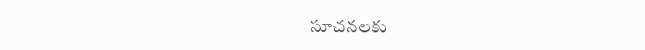సూచనలకు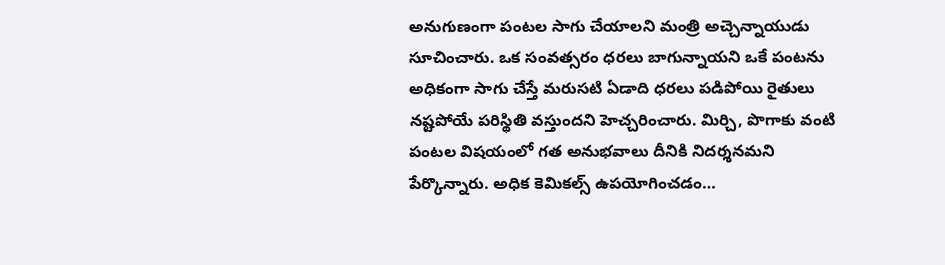అనుగుణంగా పంటల సాగు చేయాలని మంత్రి అచ్చెన్నాయుడు సూచించారు. ఒక సంవత్సరం ధరలు బాగున్నాయని ఒకే పంటను అధికంగా సాగు చేస్తే మరుసటి ఏడాది ధరలు పడిపోయి రైతులు నష్టపోయే పరిస్థితి వస్తుందని హెచ్చరించారు. మిర్చి, పొగాకు వంటి పంటల విషయంలో గత అనుభవాలు దీనికి నిదర్శనమని పేర్కొన్నారు. అధిక కెమిక‌ల్స్ ఉప‌యోగించ‌డం…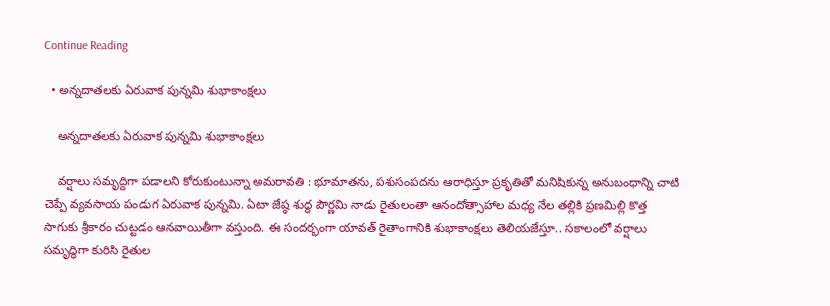Continue Reading

  • అన్నదాతలకు ఏరువాక పున్నమి శుభాకాంక్షలు

    అన్నదాతలకు ఏరువాక పున్నమి శుభాకాంక్షలు

    వ‌ర్షాలు స‌మృద్దిగా పడాల‌ని కోరుకుంటున్నా అమ‌రావ‌తి : భూమాతను, పశుసంపదను ఆరాధిస్తూ ప్రకృతితో మనిషికున్న అనుబంధాన్ని చాటి చెప్పే వ్యవసాయ పండుగ ఏరువాక పున్నమి. ఏటా జేష్ఠ శుద్ధ పౌర్ణమి నాడు రైతులంతా ఆనందోత్సాహాల మధ్య నేల తల్లికి ప్రణమిల్లి కొత్త సాగుకు శ్రీకారం చుట్టడం ఆనవాయితీగా వస్తుంది. ఈ సందర్భంగా యావత్ రైతాంగానికి శుభాకాంక్షలు తెలియజేస్తూ.. సకాలంలో వర్షాలు సమృద్ధిగా కురిసి రైతుల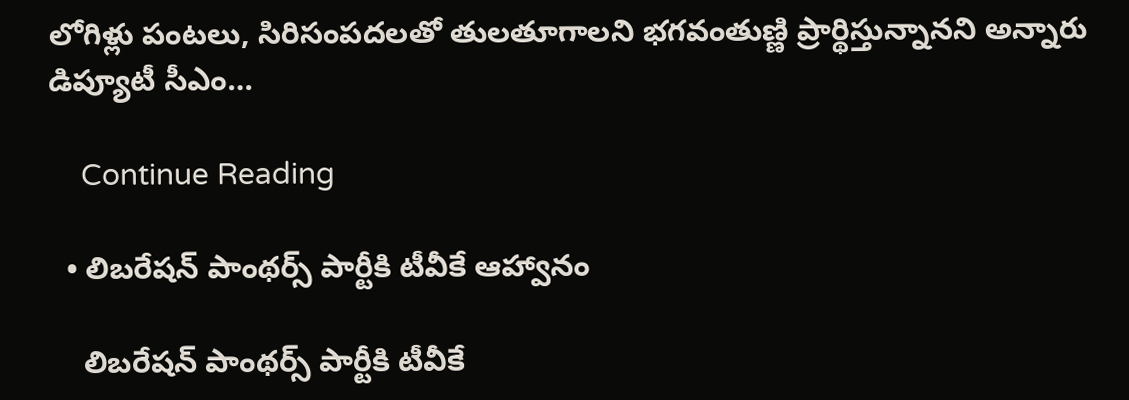లోగిళ్లు పంటలు, సిరిసంపదలతో తులతూగాలని భగవంతుణ్ణి ప్రార్థిస్తున్నానని అన్నారు డిప్యూటీ సీఎం…

    Continue Reading

  • లిబరేషన్ పాంథర్స్ పార్టీకి టీవీకే ఆహ్వానం

    లిబరేషన్ పాంథర్స్ పార్టీకి టీవీకే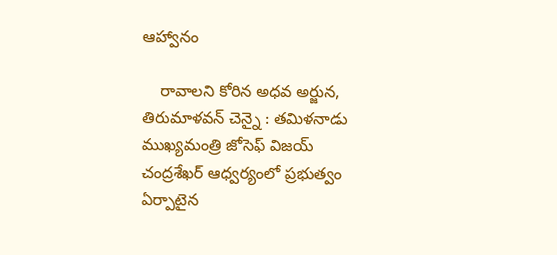ఆహ్వానం

    రావాల‌ని కోరిన అధ‌వ అర్జున‌, తిరుమాళ‌వ‌న్ చెన్నై : త‌మిళ‌నాడు ముఖ్య‌మంత్రి జోసెఫ్ విజ‌య్ చంద్ర‌శేఖ‌ర్ ఆధ్వ‌ర్యంలో ప్ర‌భుత్వం ఏర్పాటైన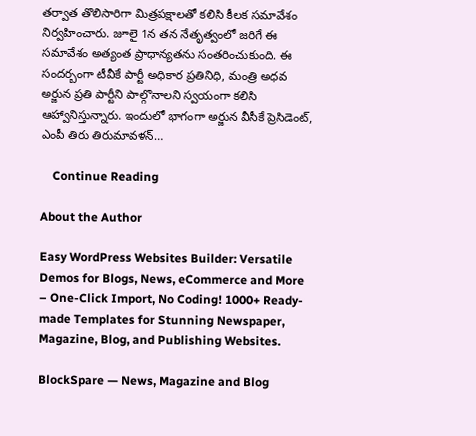త‌ర్వాత తొలిసారిగా మిత్ర‌ప‌క్షాల‌తో క‌లిసి కీల‌క స‌మావేశం నిర్వ‌హించారు. జూలై 1న త‌న నేతృత్వంలో జ‌రిగే ఈ స‌మావేశం అత్యంత ప్రాధాన్య‌త‌ను సంత‌రించుకుంది. ఈ సంద‌ర్బంగా టీవీకే పార్టీ అధికార ప్ర‌తినిధి, మంత్రి అధ‌వ అర్జున ప్ర‌తి పార్టీని పాల్గొనాల‌ని స్వ‌యంగా క‌లిసి ఆహ్వానిస్తున్నారు. ఇందులో భాగంగా అర్జున వీసీకే ప్రెసిడెంట్, ఎంపీ తిరు తిరుమావ‌ళ‌న్…

    Continue Reading

About the Author

Easy WordPress Websites Builder: Versatile Demos for Blogs, News, eCommerce and More – One-Click Import, No Coding! 1000+ Ready-made Templates for Stunning Newspaper, Magazine, Blog, and Publishing Websites.

BlockSpare — News, Magazine and Blog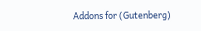Addons for (Gutenberg)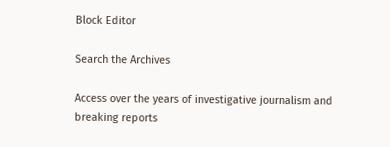Block Editor

Search the Archives

Access over the years of investigative journalism and breaking reports